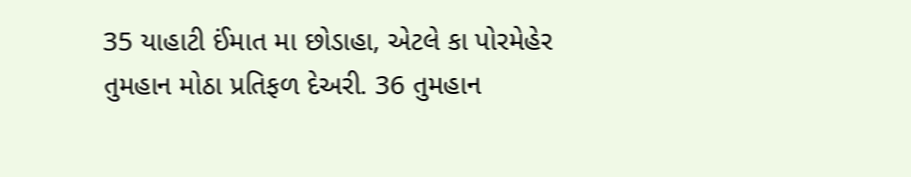35 યાહાટી ઈંમાત મા છોડાહા, એટલે કા પોરમેહેર તુમહાન મોઠા પ્રતિફળ દેઅરી. 36 તુમહાન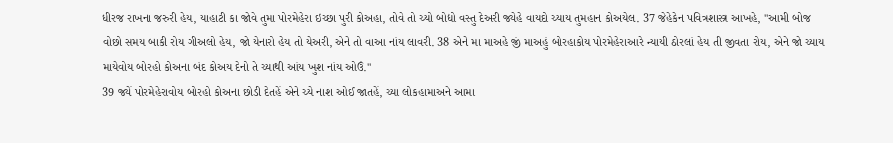ધીરજ રાખના જરુરી હેય, યાહાટી કા જોવે તુમા પોરમેહેરા ઇચ્છા પુરી કોઅહા, તોવે તો ચ્યો બોદ્યો વસ્તુ દેઅરી જ્યેહે વાયદો ચ્યાય તુમહાન કોઅયેલ. 37 જેહેકેન પવિત્રશાસ્ત્ર આખહે, "આમી બોજ વોછો સમય બાકી રોય ગીઅલો હેય, જો યેનારો હેય તો યેઅરી, એને તો વાઆ નાંય લાવરી. 38 એને મા માઅહે જીં માઅહું બોરહાકોય પોરમેહેરાઆરે ન્યાયી ઠોરલાં હેય તી જીવતા રોય, એને જો ચ્યાય માયેવોય બોરહો કોઅના બંદ કોઅય દેનો તે ચ્યાથી આંય ખુશ નાંય ઓઉં."
39 જ્યેં પોરમેહેરાવોય બોરહો કોઅના છોડી દેતહેં એને ચ્યે નાશ ઓઈ જાતહેં, ચ્યા લોકહામાઅને આમા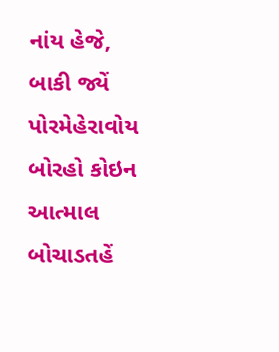નાંય હેજે, બાકી જ્યેં પોરમેહેરાવોય બોરહો કોઇન આત્માલ બોચાડતહેં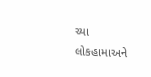ચ્યા લોકહામાઅને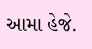આમા હેજે.